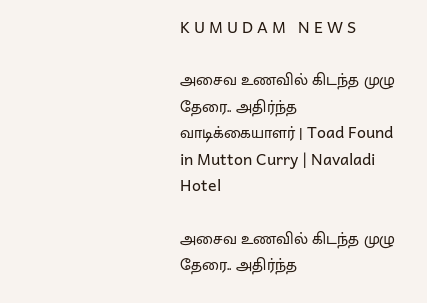K U M U D A M   N E W S

அசைவ உணவில் கிடந்த முழு தேரை.. அதிர்ந்த வாடிக்கையாளர் | Toad Found in Mutton Curry | Navaladi Hotel

அசைவ உணவில் கிடந்த முழு தேரை.. அதிர்ந்த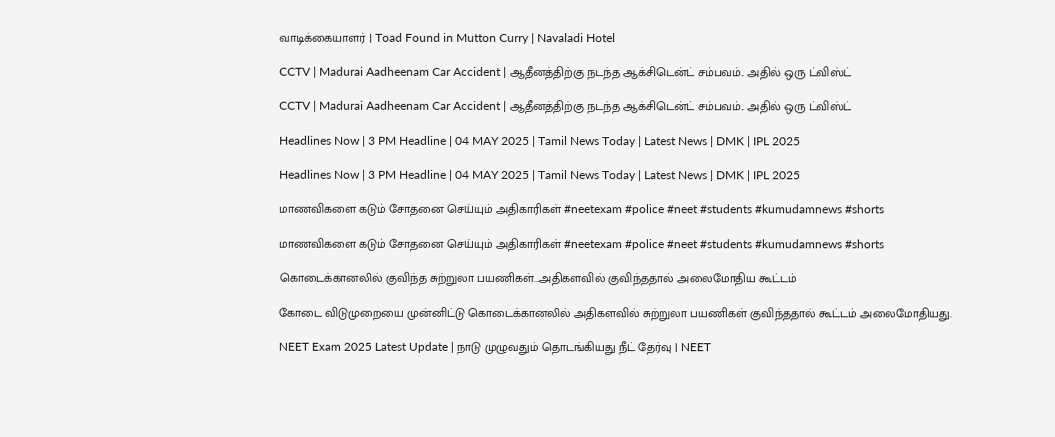வாடிக்கையாளர் | Toad Found in Mutton Curry | Navaladi Hotel

CCTV | Madurai Aadheenam Car Accident | ஆதீனத்திற்கு நடந்த ஆக்சிடென்ட் சம்பவம்.. அதில் ஒரு ட்விஸ்ட்

CCTV | Madurai Aadheenam Car Accident | ஆதீனத்திற்கு நடந்த ஆக்சிடென்ட் சம்பவம்.. அதில் ஒரு ட்விஸ்ட்

Headlines Now | 3 PM Headline | 04 MAY 2025 | Tamil News Today | Latest News | DMK | IPL 2025

Headlines Now | 3 PM Headline | 04 MAY 2025 | Tamil News Today | Latest News | DMK | IPL 2025

மாணவிகளை கடும் சோதனை செய்யும் அதிகாரிகள் #neetexam #police #neet #students #kumudamnews #shorts

மாணவிகளை கடும் சோதனை செய்யும் அதிகாரிகள் #neetexam #police #neet #students #kumudamnews #shorts

கொடைக்கானலில் குவிந்த சுற்றுலா பயணிகள்...அதிகளவில் குவிந்ததால் அலைமோதிய கூட்டம்

கோடை விடுமுறையை முன்னிட்டு கொடைக்கானலில் அதிகளவில் சுற்றுலா பயணிகள் குவிந்ததால் கூட்டம் அலைமோதியது.

NEET Exam 2025 Latest Update | நாடு முழுவதும் தொடங்கியது நீட் தேர்வு | NEET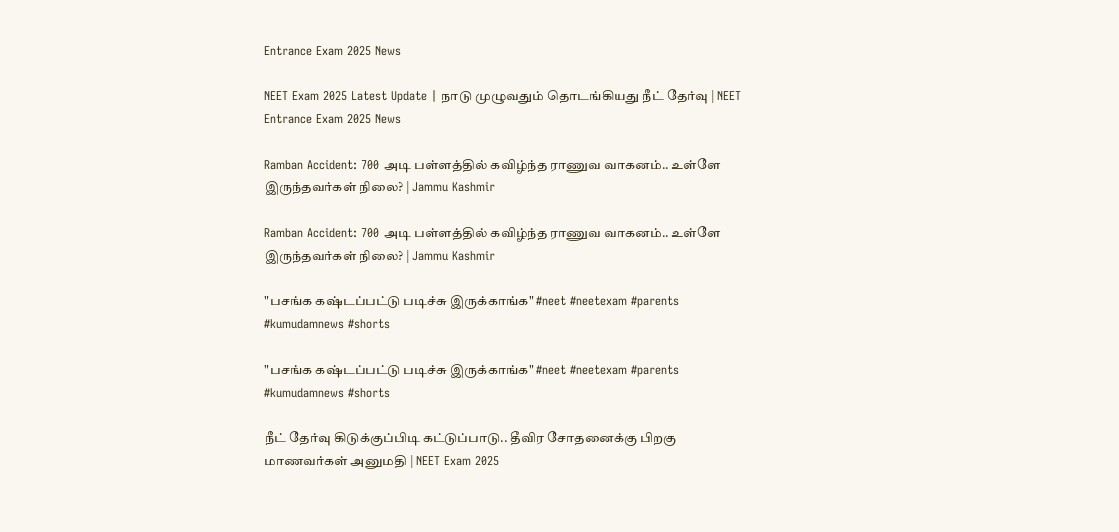Entrance Exam 2025 News

NEET Exam 2025 Latest Update | நாடு முழுவதும் தொடங்கியது நீட் தேர்வு | NEET Entrance Exam 2025 News

Ramban Accident: 700 அடி பள்ளத்தில் கவிழ்ந்த ராணுவ வாகனம்.. உள்ளே இருந்தவர்கள் நிலை? | Jammu Kashmir

Ramban Accident: 700 அடி பள்ளத்தில் கவிழ்ந்த ராணுவ வாகனம்.. உள்ளே இருந்தவர்கள் நிலை? | Jammu Kashmir

"பசங்க கஷ்டப்பட்டு படிச்சு இருக்காங்க" #neet #neetexam #parents #kumudamnews #shorts

"பசங்க கஷ்டப்பட்டு படிச்சு இருக்காங்க" #neet #neetexam #parents #kumudamnews #shorts

நீட் தேர்வு கிடுக்குப்பிடி கட்டுப்பாடு.. தீவிர சோதனைக்கு பிறகு மாணவர்கள் அனுமதி | NEET Exam 2025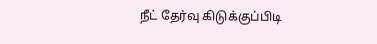நீட் தேர்வு கிடுக்குப்பிடி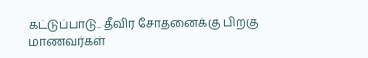கட்டுப்பாடு.. தீவிர சோதனைக்கு பிறகு மாணவர்கள்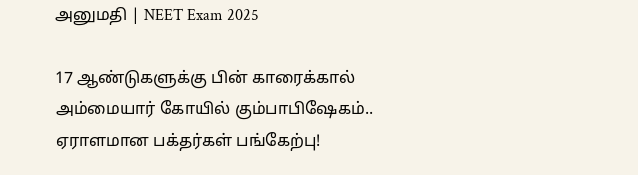அனுமதி | NEET Exam 2025

17 ஆண்டுகளுக்கு பின் காரைக்கால் அம்மையார் கோயில் கும்பாபிஷேகம்.. ஏராளமான பக்தர்கள் பங்கேற்பு!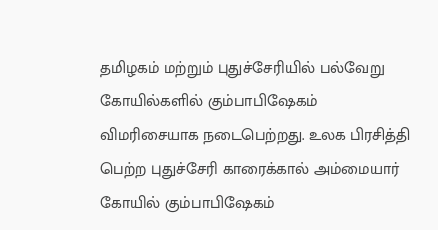தமிழகம் மற்றும் புதுச்சேரியில் பல்வேறு கோயில்களில் கும்பாபிஷேகம் விமரிசையாக நடைபெற்றது. உலக பிரசித்தி பெற்ற புதுச்சேரி காரைக்கால் அம்மையார் கோயில் கும்பாபிஷேகம்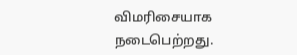விமரிசையாக நடைபெற்றது.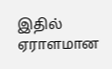இதில் ஏராளமான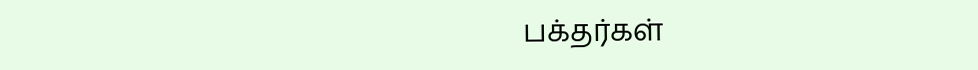பக்தர்கள்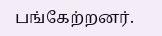பங்கேற்றனர்.